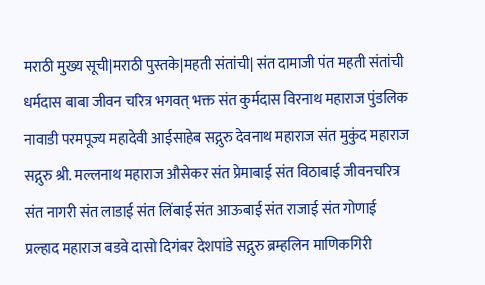मराठी मुख्य सूची|मराठी पुस्तके|महती संतांची| संत दामाजी पंत महती संतांची धर्मदास बाबा जीवन चरित्र भगवत् भक्त संत कुर्मदास विरनाथ महाराज पुंडलिक नावाडी परमपूज्य महादेवी आईसाहेब सद्गुरु देवनाथ महाराज संत मुकुंद महाराज सद्गुरु श्री. मल्लनाथ महाराज औसेकर संत प्रेमाबाई संत विठाबाई जीवनचरित्र संत नागरी संत लाडाई संत लिंबाई संत आऊबाई संत राजाई संत गोणाई प्रल्हाद महाराज बडवे दासो दिगंबर देशपांडे सद्गुरु ब्रम्हलिन माणिकगिरी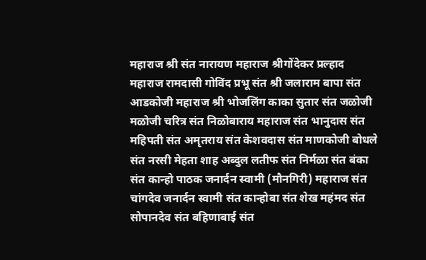महाराज श्री संत नारायण महाराज श्रीगोंदेकर प्रल्हाद महाराज रामदासी गोविंद प्रभू संत श्री जलाराम बापा संत आडकोजी महाराज श्री भोजलिंग काका सुतार संत जळोजी मळोजी चरित्र संत निळोबाराय महाराज संत भानुदास संत महिपती संत अमृतराय संत केशवदास संत माणकोजी बोधले संत नरसी मेहता शाह अब्दुल लतीफ संत निर्मळा संत बंका संत कान्हो पाठक जनार्दन स्वामी (मौनगिरी) महाराज संत चांगदेव जनार्दन स्वामी संत कान्होबा संत शेख महंमद संत सोपानदेव संत बहिणाबाई संत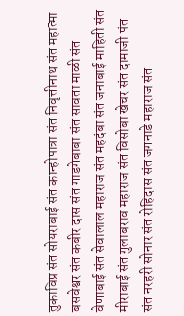तुकाविप्र संत सोयराबाई संत कान्होपात्रा संत निवृत्तीनाथ संत महात्मा बसवेश्वर संत कबीर दास संत गाडगेबाबा संत सावता माळी संत वेणाबाई संत सेवालाल महाराज संत महदंबा संत जनाबाई माहिती संत मीराबाई संत गुलाबराव महाराज संत विसोबा खेचर संत दामाजी पंत संत नरहरी सोनार संत रोहिदास संत जगनाडे महाराज संत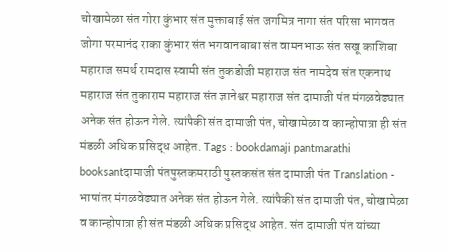चोखामेळा संत गोरा कुंभार संत मुक्ताबाई संत जगमित्र नागा संत परिसा भागवत जोगा परमानंद राका कुंभार संत भगवानबाबा संत वामनभाऊ संत सखू काशिबा महाराज समर्थ रामदास स्वामी संत तुकडोजी महाराज संत नामदेव संत एकनाथ महाराज संत तुकाराम महाराज संत ज्ञानेश्वर महाराज संत दामाजी पंत मंगळवेढ्यात अनेक संत होऊन गेले. त्यांपैकी संत दामाजी पंत, चोखामेळा व कान्होपात्रा ही संत मंडळी अधिक प्रसिद्ध आहेत. Tags : bookdamaji pantmarathi booksantदामाजी पंतपुस्तकमराठी पुस्तकसंत संत दामाजी पंत Translation - भाषांतर मंगळवेढ्यात अनेक संत होऊन गेले. त्यांपैकी संत दामाजी पंत, चोखामेळा व कान्होपात्रा ही संत मंडळी अधिक प्रसिद्ध आहेत. संत दामाजी पंत यांच्या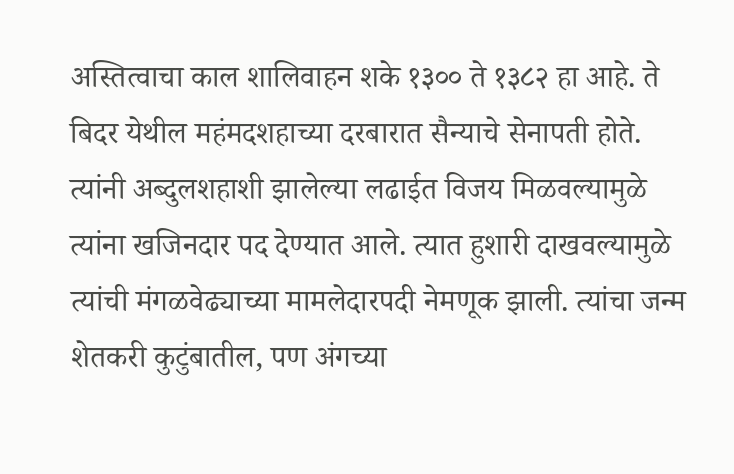अस्तित्वाचा काल शालिवाहन शके १३०० ते १३८२ हा आहे. ते बिदर येथील महंमदशहाच्या दरबारात सैन्याचे सेनापती होते. त्यांनी अब्दुलशहाशी झालेल्या लढाईत विजय मिळवल्यामुळे त्यांना खजिनदार पद देण्यात आले. त्यात हुशारी दाखवल्यामुळे त्यांची मंगळवेढ्याच्या मामलेदारपदी नेमणूक झाली. त्यांचा जन्म शेतकरी कुटुंबातील, पण अंगच्या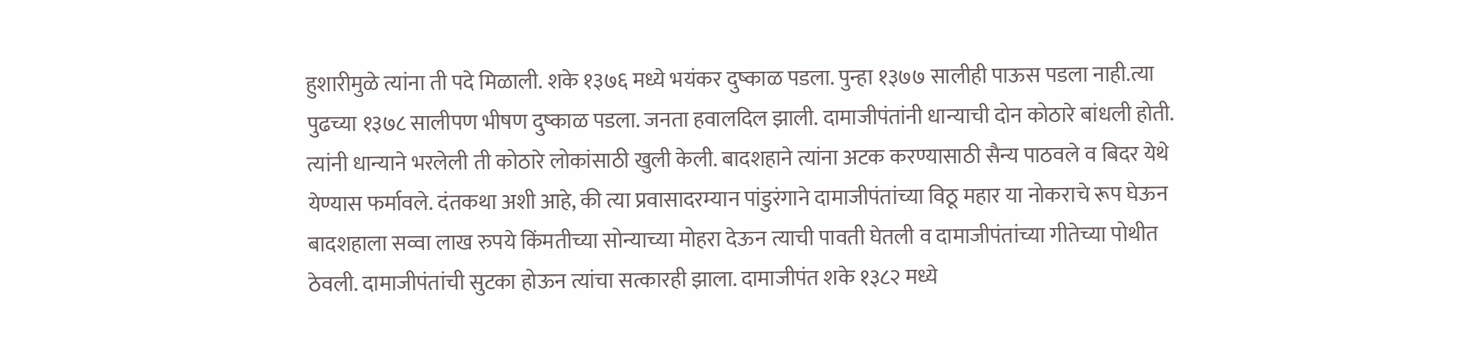हुशारीमुळे त्यांना ती पदे मिळाली. शके १३७६ मध्ये भयंकर दुष्काळ पडला. पुन्हा १३७७ सालीही पाऊस पडला नाही.त्या पुढच्या १३७८ सालीपण भीषण दुष्काळ पडला. जनता हवालदिल झाली. दामाजीपंतांनी धान्याची दोन कोठारे बांधली होती. त्यांनी धान्याने भरलेली ती कोठारे लोकांसाठी खुली केली. बादशहाने त्यांना अटक करण्यासाठी सैन्य पाठवले व बिदर येथे येण्यास फर्मावले. दंतकथा अशी आहे, की त्या प्रवासादरम्यान पांडुरंगाने दामाजीपंतांच्या विठू महार या नोकराचे रूप घेऊन बादशहाला सव्वा लाख रुपये किंमतीच्या सोन्याच्या मोहरा देऊन त्याची पावती घेतली व दामाजीपंतांच्या गीतेच्या पोथीत ठेवली. दामाजीपंतांची सुटका होऊन त्यांचा सत्कारही झाला. दामाजीपंत शके १३८२ मध्ये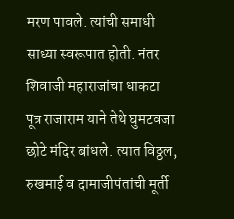मरण पावले. त्यांची समाधी साध्या स्वरूपात होती. नंतर शिवाजी महाराजांचा धाकटा पूत्र राजाराम याने तेथे घुमटवजा छोटे मंदिर बांधले. त्यात विठ्ठल, रुखमाई व दामाजीपंतांची मूर्ती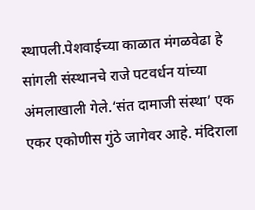स्थापली.पेशवाईच्या काळात मंगळवेढा हे सांगली संस्थानचे राजे पटवर्धन यांच्या अंमलाखाली गेले.‘संत दामाजी संस्था’ एक एकर एकोणीस गुंठे जागेवर आहे. मंदिराला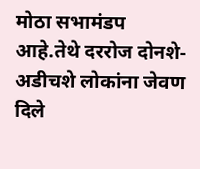मोठा सभामंडप आहे.तेथे दररोज दोनशे-अडीचशे लोकांना जेवण दिले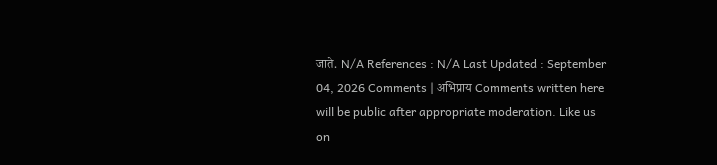जाते. N/A References : N/A Last Updated : September 04, 2026 Comments | अभिप्राय Comments written here will be public after appropriate moderation. Like us on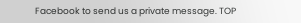Facebook to send us a private message. TOP